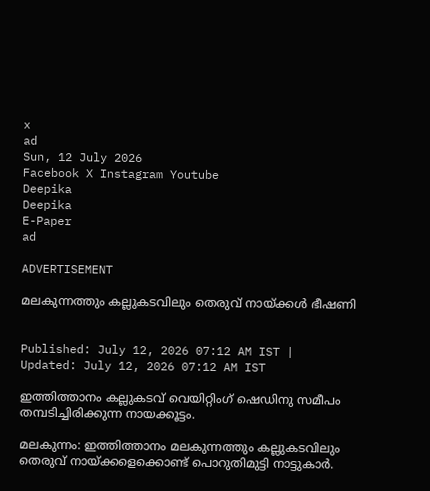x
ad
Sun, 12 July 2026
Facebook X Instagram Youtube
Deepika
Deepika
E-Paper
ad

ADVERTISEMENT

മലകുന്നത്തും കല്ലുകടവിലും തെരുവ് നായ്ക്കൾ ഭീഷണി


Published: July 12, 2026 07:12 AM IST | Updated: July 12, 2026 07:12 AM IST

ഇത്തിത്താനം കല്ലുകടവ് വെയിറ്റിംഗ് ഷെഡിനു സമീപം തമ്പടിച്ചിരിക്കുന്ന നായക്കൂട്ടം.

മലകുന്നം: ഇത്തിത്താനം മലകുന്നത്തും കല്ലുകടവിലും തെരുവ്‌ നായ്ക്കളെക്കൊണ്ട് പൊറുതിമുട്ടി നാട്ടുകാര്‍.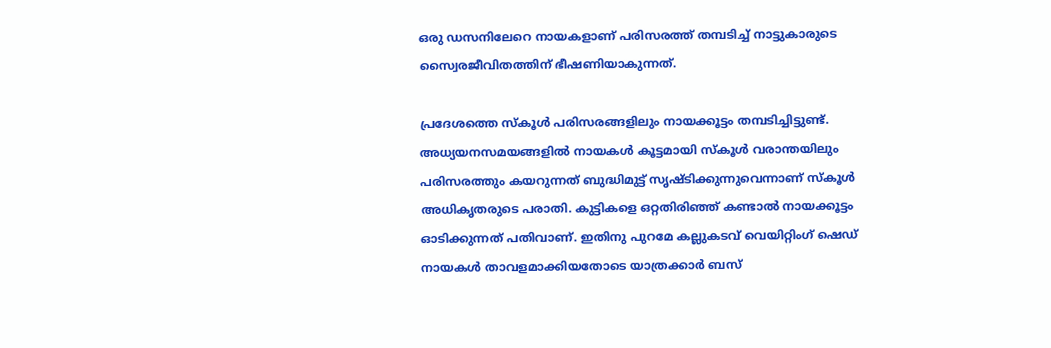ഒരു ഡസനിലേറെ നായകളാണ് പരിസരത്ത് തമ്പടിച്ച് നാട്ടുകാരുടെ സ്വൈരജീവിതത്തിന് ഭീഷണിയാകുന്നത്.

പ്രദേശത്തെ സ്‌കൂൾ പരിസരങ്ങളിലും നായക്കൂട്ടം തമ്പടിച്ചിട്ടുണ്ട്. അധ്യയനസമയങ്ങളിൽ നായകൾ കൂട്ടമായി സ്കൂൾ വരാന്തയിലും പരിസരത്തും കയറുന്നത് ബുദ്ധിമുട്ട് സൃഷ്ടിക്കുന്നുവെന്നാണ് സ്കൂൾ അധികൃതരുടെ പരാതി. കുട്ടികളെ ഒറ്റതിരിഞ്ഞ് കണ്ടാൽ നായക്കൂട്ടം ഓടിക്കുന്നത് പതിവാണ്. ഇതിനു പുറമേ കല്ലുകടവ് വെയിറ്റിംഗ് ഷെഡ് നായകള്‍ താവളമാക്കിയതോടെ യാത്രക്കാര്‍ ബസ്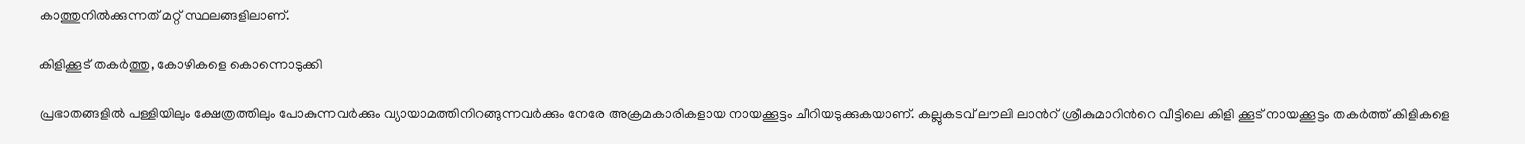കാത്തുനില്‍ക്കുന്നത് മറ്റ് സ്ഥലങ്ങളിലാണ്.

കിളിക്കൂട് തകര്‍ത്തു, കോഴികളെ കൊന്നൊടുക്കി

പ്രഭാതങ്ങളില്‍ പള്ളിയിലും ക്ഷേത്രത്തിലും പോകുന്നവര്‍ക്കും വ്യായാമത്തിനിറങ്ങുന്നവർക്കും നേരേ അക്രമകാരികളായ നായക്കൂട്ടം ചീറിയടുക്കുകയാണ്. കല്ലുകടവ് ലൗലി ലാന്‍റ് ശ്രീകുമാറിന്‍റെ വീട്ടിലെ കിളി ക്കൂട് നായക്കൂട്ടം തകര്‍ത്ത് കിളികളെ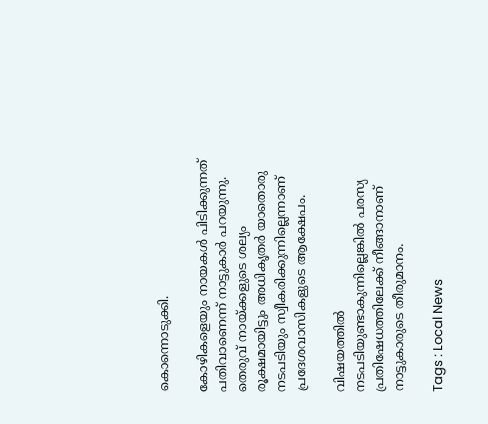കൊന്നൊടുക്കി.

കോഴികളെയും നായകൾ പിടിക്കുന്നത് പതിവാണെന്ന് നാട്ടുകാർ പറയുന്നു. തെരുവ് നായ്ക്കളുടെ ശല്യം രൂക്ഷമായിട്ടും അധികൃതർ യാതൊരു നടപടിയും സ്വീകരിക്കുന്നില്ലെന്നാണ് പ്രദേശവാസികളുടെ ആക്ഷേപം.

വിഷയത്തിൽ നടപടിയുണ്ടാകുന്നില്ലെങ്കിൽ പരസ്യ പ്രതിഷേധത്തിലേക്ക് നീങ്ങാനാണ് നാട്ടുകാരുടെ തീരുമാനം.

Tags : Local News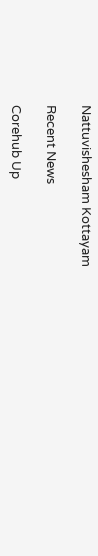Nattuvishesham Kottayam

Recent News

Corehub Up